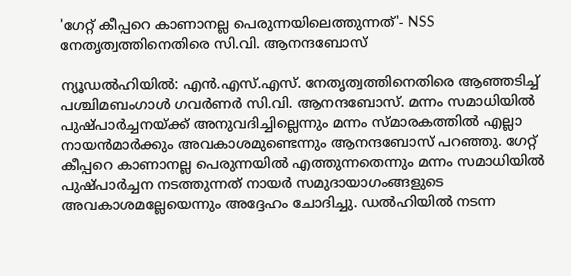'ഗേറ്റ് കീപ്പറെ കാണാനല്ല പെരുന്നയിലെത്തുന്നത്'- NSS നേതൃത്വത്തിനെതിരെ സി.വി. ആനന്ദബോസ്

ന്യൂഡൽഹിയിൽ: എൻ.എസ്.എസ്. നേതൃത്വത്തിനെതിരെ ആഞ്ഞടിച്ച് പശ്ചിമബംഗാൾ ഗവർണർ സി.വി. ആനന്ദബോസ്. മന്നം സമാധിയിൽ പുഷ്പാർച്ചനയ്ക്ക് അനുവദിച്ചില്ലെന്നും മന്നം സ്മാരകത്തിൽ എല്ലാ നായൻമാർക്കും അവകാശമുണ്ടെന്നും ആനന്ദബോസ് പറഞ്ഞു. ഗേറ്റ് കീപ്പറെ കാണാനല്ല പെരുന്നയിൽ എത്തുന്നതെന്നും മന്നം സമാധിയിൽ പുഷ്പാർച്ചന നടത്തുന്നത് നായർ സമുദായാഗംങ്ങളുടെ അവകാശമല്ലേയെന്നും അദ്ദേഹം ചോദിച്ചു. ഡൽഹിയിൽ നടന്ന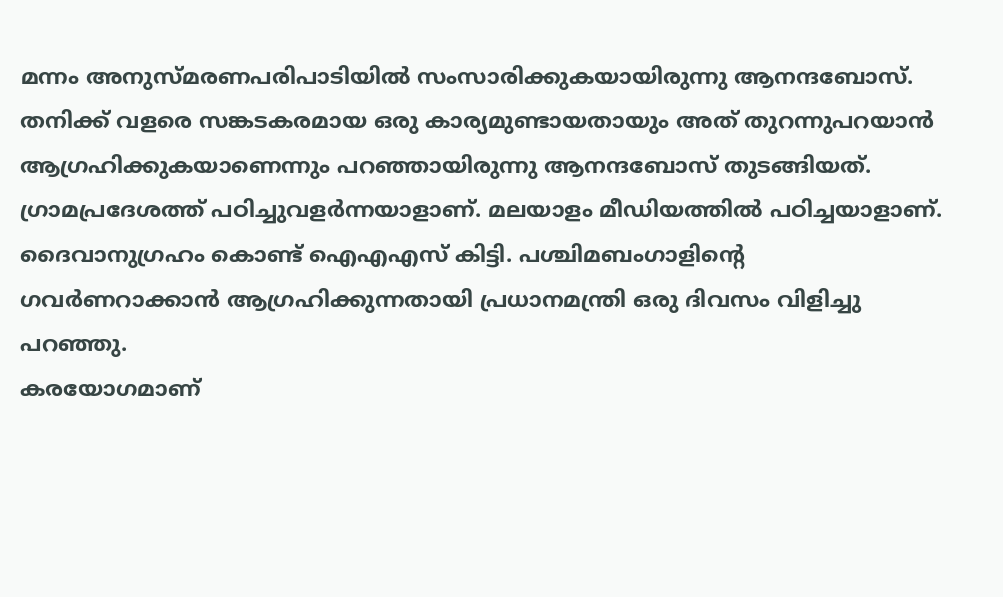മന്നം അനുസ്മരണപരിപാടിയിൽ സംസാരിക്കുകയായിരുന്നു ആനന്ദബോസ്.
തനിക്ക് വളരെ സങ്കടകരമായ ഒരു കാര്യമുണ്ടായതായും അത് തുറന്നുപറയാൻ ആഗ്രഹിക്കുകയാണെന്നും പറഞ്ഞായിരുന്നു ആനന്ദബോസ് തുടങ്ങിയത്. ഗ്രാമപ്രദേശത്ത് പഠിച്ചുവളർന്നയാളാണ്. മലയാളം മീഡിയത്തിൽ പഠിച്ചയാളാണ്. ദൈവാനുഗ്രഹം കൊണ്ട് ഐഎഎസ് കിട്ടി. പശ്ചിമബംഗാളിന്റെ ഗവർണറാക്കാൻ ആഗ്രഹിക്കുന്നതായി പ്രധാനമന്ത്രി ഒരു ദിവസം വിളിച്ചു പറഞ്ഞു.
കരയോഗമാണ്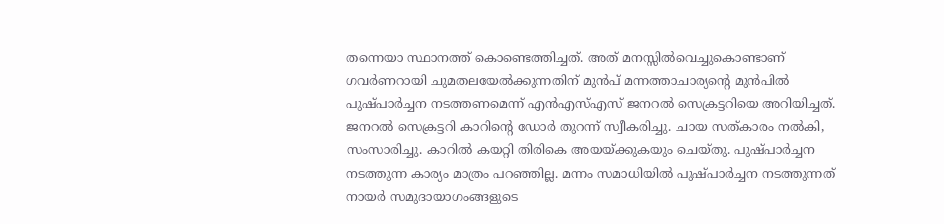തന്നെയാ സ്ഥാനത്ത് കൊണ്ടെത്തിച്ചത്. അത് മനസ്സിൽവെച്ചുകൊണ്ടാണ് ഗവർണറായി ചുമതലയേൽക്കുന്നതിന് മുൻപ് മന്നത്താചാര്യന്റെ മുൻപിൽ പുഷ്പാർച്ചന നടത്തണമെന്ന് എൻഎസ്എസ് ജനറൽ സെക്രട്ടറിയെ അറിയിച്ചത്.
ജനറൽ സെക്രട്ടറി കാറിന്റെ ഡോർ തുറന്ന് സ്വീകരിച്ചു. ചായ സത്കാരം നൽകി, സംസാരിച്ചു. കാറിൽ കയറ്റി തിരികെ അയയ്ക്കുകയും ചെയ്തു. പുഷ്പാർച്ചന നടത്തുന്ന കാര്യം മാത്രം പറഞ്ഞില്ല. മന്നം സമാധിയിൽ പുഷ്പാർച്ചന നടത്തുന്നത് നായർ സമുദായാഗംങ്ങളുടെ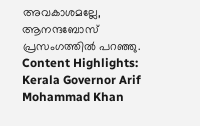അവകാശമല്ലേ, ആനന്ദബോസ് പ്രസംഗത്തിൽ പറഞ്ഞു.
Content Highlights: Kerala Governor Arif Mohammad Khan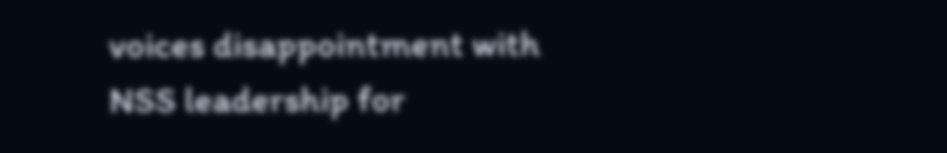voices disappointment with NSS leadership for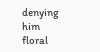denying him floral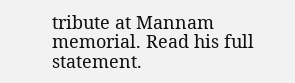tribute at Mannam memorial. Read his full statement.